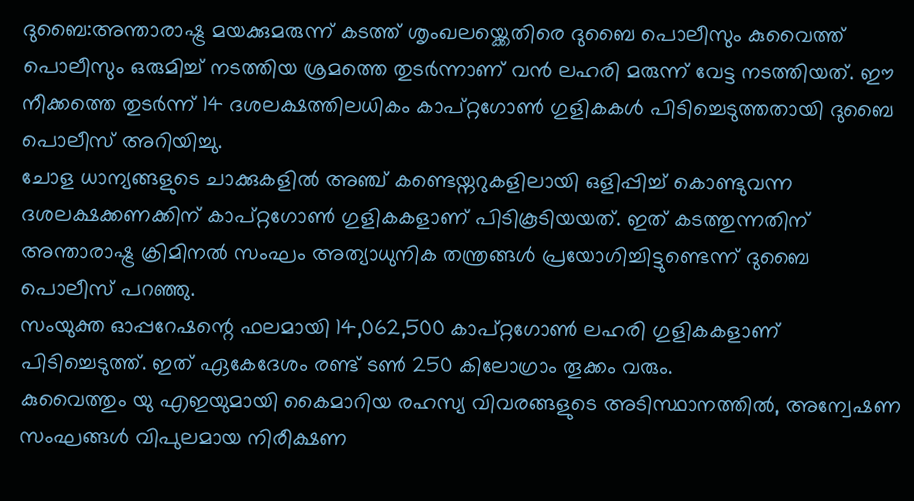ദുബൈ:അന്താരാഷ്ട്ര മയക്കുമരുന്ന് കടത്ത് ശൃംഖലയ്ക്കെതിരെ ദുബൈ പൊലീസും കുവൈത്ത് പൊലീസും ഒരുമിച്ച് നടത്തിയ ശ്രമത്തെ തുടർന്നാണ് വൻ ലഹരി മരുന്ന് വേട്ട നടത്തിയത്. ഈ നീക്കത്തെ തുടർന്ന് 14 ദശലക്ഷത്തിലധികം കാപ്റ്റഗോൺ ഗുളികകൾ പിടിച്ചെടുത്തതായി ദുബൈ പൊലീസ് അറിയിച്ചു.
ചോള ധാന്യങ്ങളുടെ ചാക്കുകളിൽ അഞ്ച് കണ്ടെയ്നറുകളിലായി ഒളിപ്പിച്ച് കൊണ്ടുവന്ന ദശലക്ഷക്കണക്കിന് കാപ്റ്റഗോൺ ഗുളികകളാണ് പിടികൂടിയയത്. ഇത് കടത്തുന്നതിന് അന്താരാഷ്ട്ര ക്രിമിനൽ സംഘം അത്യാധുനിക തന്ത്രങ്ങൾ പ്രയോഗിച്ചിട്ടുണ്ടെന്ന് ദുബൈ പൊലീസ് പറഞ്ഞു.
സംയുക്ത ഓപ്പറേഷന്റെ ഫലമായി 14,062,500 കാപ്റ്റഗോൺ ലഹരി ഗുളികകളാണ് പിടിച്ചെടുത്ത്. ഇത് ഏകേദേശം രണ്ട് ടൺ 250 കിലോഗ്രാം തൂക്കം വരും.
കുവൈത്തും യു എഇയുമായി കൈമാറിയ രഹസ്യ വിവരങ്ങളുടെ അടിസ്ഥാനത്തിൽ, അന്വേഷണ സംഘങ്ങൾ വിപുലമായ നിരീക്ഷണ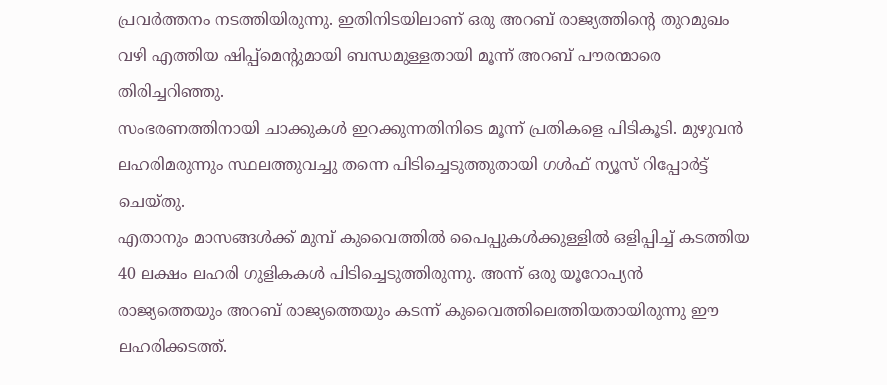പ്രവർത്തനം നടത്തിയിരുന്നു. ഇതിനിടയിലാണ് ഒരു അറബ് രാജ്യത്തിന്റെ തുറമുഖം വഴി എത്തിയ ഷിപ്പ്മെന്റുമായി ബന്ധമുള്ളതായി മൂന്ന് അറബ് പൗരന്മാരെ തിരിച്ചറിഞ്ഞു.
സംഭരണത്തിനായി ചാക്കുകൾ ഇറക്കുന്നതിനിടെ മൂന്ന് പ്രതികളെ പിടികൂടി. മുഴുവൻ ലഹരിമരുന്നും സ്ഥലത്തുവച്ചു തന്നെ പിടിച്ചെടുത്തുതായി ഗൾഫ് ന്യൂസ് റിപ്പോർട്ട് ചെയ്തു.
എതാനും മാസങ്ങൾക്ക് മുമ്പ് കുവൈത്തിൽ പൈപ്പുകൾക്കുള്ളിൽ ഒളിപ്പിച്ച് കടത്തിയ 40 ലക്ഷം ലഹരി ഗുളികകൾ പിടിച്ചെടുത്തിരുന്നു. അന്ന് ഒരു യൂറോപ്യൻ രാജ്യത്തെയും അറബ് രാജ്യത്തെയും കടന്ന് കുവൈത്തിലെത്തിയതായിരുന്നു ഈ ലഹരിക്കടത്ത്.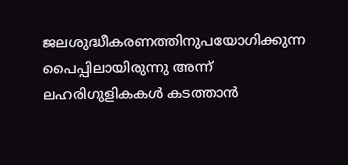ജലശുദ്ധീകരണത്തിനുപയോഗിക്കുന്ന പൈപ്പിലായിരുന്നു അന്ന് ലഹരിഗുളികകൾ കടത്താൻ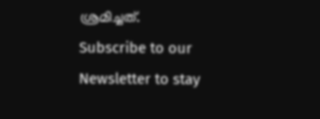ശ്രമിച്ചത്.
Subscribe to our Newsletter to stay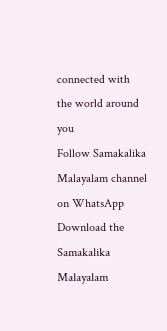connected with the world around you
Follow Samakalika Malayalam channel on WhatsApp
Download the Samakalika Malayalam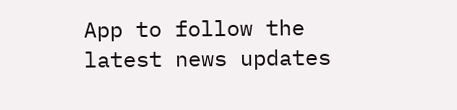App to follow the latest news updates